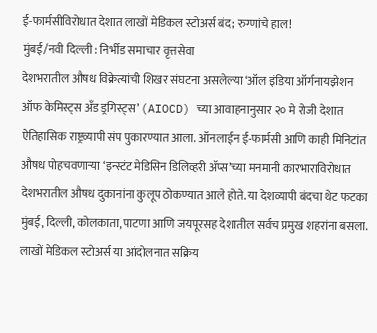ई-फार्मसीविरोधात देशात लाखों मेडिकल स्टोअर्स बंद; रुग्णांचे हाल!
मुंबई/नवी दिल्ली : निर्भीड समाचार वृत्तसेवा
देशभरातील औषध विक्रेत्यांची शिखर संघटना असलेल्या ‘ऑल इंडिया ऑर्गनायझेशन ऑफ केमिस्ट्स अँड ड्रगिस्ट्स’ (AIOCD) च्या आवाहनानुसार २० मे रोजी देशात ऐतिहासिक राष्ट्रव्यापी संप पुकारण्यात आला. ऑनलाईन ई-फार्मसी आणि काही मिनिटांत औषध पोहचवणाऱ्या ‘इन्स्टंट मेडिसिन डिलिव्हरी ॲप्स’च्या मनमानी कारभाराविरोधात देशभरातील औषध दुकानांना कुलूप ठोकण्यात आले होते. या देशव्यापी बंदचा थेट फटका मुंबई, दिल्ली, कोलकाता, पाटणा आणि जयपूरसह देशातील सर्वच प्रमुख शहरांना बसला. लाखों मेडिकल स्टोअर्स या आंदोलनात सक्रिय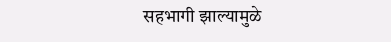सहभागी झाल्यामुळे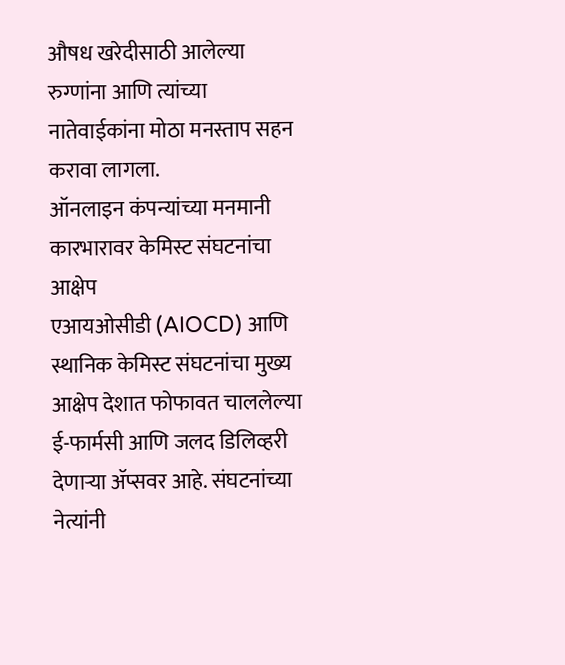औषध खरेदीसाठी आलेल्या रुग्णांना आणि त्यांच्या नातेवाईकांना मोठा मनस्ताप सहन करावा लागला.
ऑनलाइन कंपन्यांच्या मनमानी कारभारावर केमिस्ट संघटनांचा आक्षेप
एआयओसीडी (AIOCD) आणि स्थानिक केमिस्ट संघटनांचा मुख्य आक्षेप देशात फोफावत चाललेल्या ई-फार्मसी आणि जलद डिलिव्हरी देणाऱ्या ॲप्सवर आहे. संघटनांच्या नेत्यांनी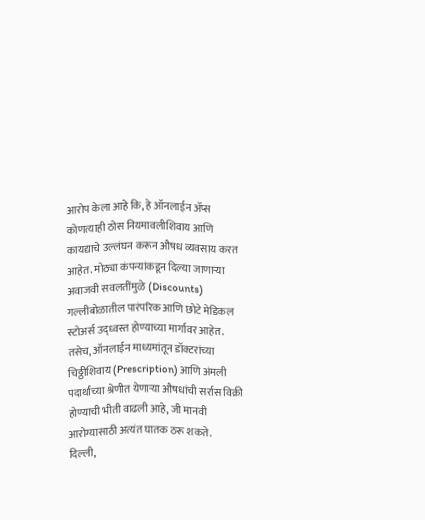आरोप केला आहे कि, हे ऑनलाईन ॲप्स कोणत्याही ठोस नियमावलीशिवाय आणि कायद्याचे उल्लंघन करून औषध व्यवसाय करत आहेत. मोठ्या कंपन्यांकडून दिल्या जाणाऱ्या अवाजवी सवलतींमुळे (Discounts) गल्लीबोळातील पारंपरिक आणि छोटे मेडिकल स्टोअर्स उद्ध्वस्त होण्याच्या मार्गावर आहेत. तसेच, ऑनलाईन माध्यमांतून डॉक्टरांच्या चिठ्ठीशिवाय (Prescription) आणि अंमली पदार्थांच्या श्रेणीत येणाऱ्या औषधांची सर्रास विक्री होण्याची भीती वाढली आहे, जी मानवी आरोग्यासाठी अत्यंत घातक ठरू शकते.
दिल्ली,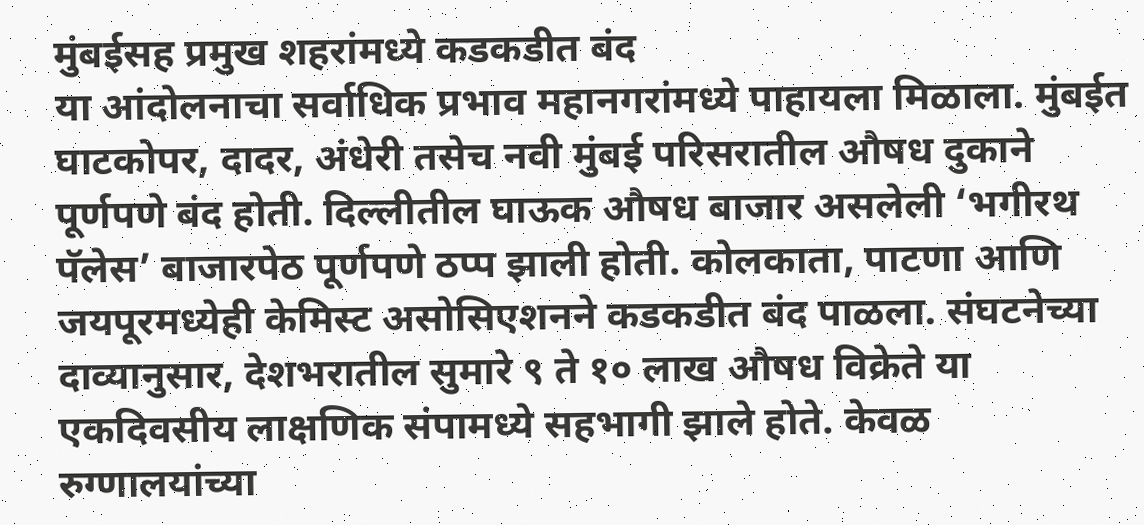मुंबईसह प्रमुख शहरांमध्ये कडकडीत बंद
या आंदोलनाचा सर्वाधिक प्रभाव महानगरांमध्ये पाहायला मिळाला. मुंबईत घाटकोपर, दादर, अंधेरी तसेच नवी मुंबई परिसरातील औषध दुकाने पूर्णपणे बंद होती. दिल्लीतील घाऊक औषध बाजार असलेली ‘भगीरथ पॅलेस’ बाजारपेठ पूर्णपणे ठप्प झाली होती. कोलकाता, पाटणा आणि जयपूरमध्येही केमिस्ट असोसिएशनने कडकडीत बंद पाळला. संघटनेच्या दाव्यानुसार, देशभरातील सुमारे ९ ते १० लाख औषध विक्रेते या एकदिवसीय लाक्षणिक संपामध्ये सहभागी झाले होते. केवळ रुग्णालयांच्या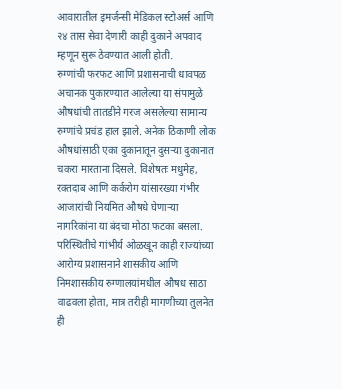आवारातील इमर्जन्सी मेडिकल स्टोअर्स आणि २४ तास सेवा देणारी काही दुकाने अपवाद म्हणून सुरू ठेवण्यात आली होती.
रुग्णांची फरफट आणि प्रशासनाची धावपळ
अचानक पुकारण्यात आलेल्या या संपामुळे औषधांची तातडीने गरज असलेल्या सामान्य रुग्णांचे प्रचंड हाल झाले. अनेक ठिकाणी लोक औषधांसाठी एका दुकानातून दुसऱ्या दुकानात चकरा मारताना दिसले. विशेषतः मधुमेह, रक्तदाब आणि कर्करोग यांसारख्या गंभीर आजारांची नियमित औषधे घेणाऱ्या नागरिकांना या बंदचा मोठा फटका बसला. परिस्थितीचे गांभीर्य ओळखून काही राज्यांच्या आरोग्य प्रशासनाने शासकीय आणि निमशासकीय रुग्णालयांमधील औषध साठा वाढवला होता, मात्र तरीही मागणीच्या तुलनेत ही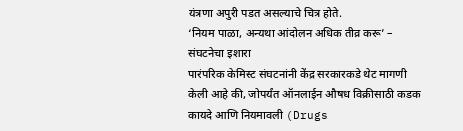यंत्रणा अपुरी पडत असल्याचे चित्र होते.
‘नियम पाळा, अन्यथा आंदोलन अधिक तीव्र करू’ – संघटनेचा इशारा
पारंपरिक केमिस्ट संघटनांनी केंद्र सरकारकडे थेट मागणी केली आहे की, जोपर्यंत ऑनलाईन औषध विक्रीसाठी कडक कायदे आणि नियमावली (Drugs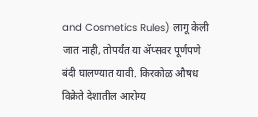and Cosmetics Rules) लागू केली जात नाही, तोपर्यंत या ॲप्सवर पूर्णपणे बंदी घालण्यात यावी. किरकोळ औषध विक्रेते देशातील आरोग्य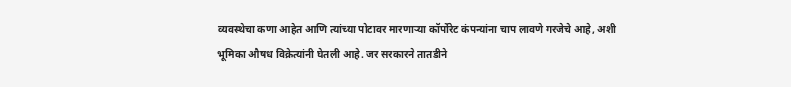व्यवस्थेचा कणा आहेत आणि त्यांच्या पोटावर मारणाऱ्या कॉर्पोरेट कंपन्यांना चाप लावणे गरजेचे आहे, अशी भूमिका औषध विक्रेत्यांनी घेतली आहे. जर सरकारने तातडीने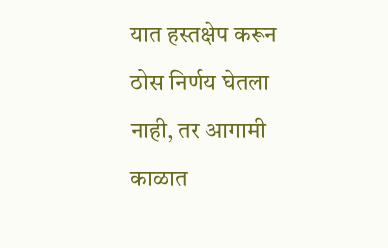यात हस्तक्षेप करून ठोस निर्णय घेतला नाही, तर आगामी काळात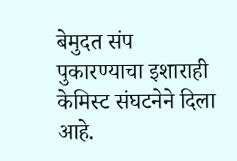बेमुदत संप पुकारण्याचा इशाराही केमिस्ट संघटनेने दिला आहे.